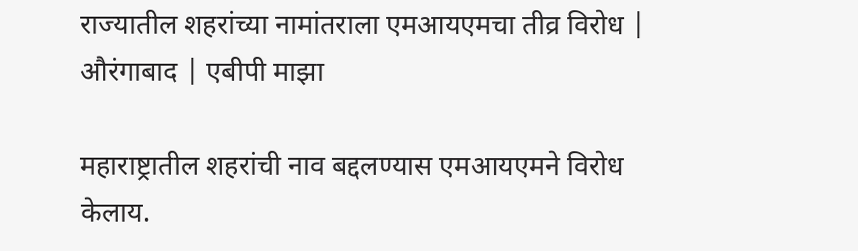राज्यातील शहरांच्या नामांतराला एमआयएमचा तीव्र विरोध | औरंगाबाद | एबीपी माझा

महाराष्ट्रातील शहरांची नाव बद्दलण्यास एमआयएमने विरोध केलाय.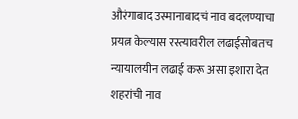औरंगाबाद उस्मानाबादचं नाव बदलण्याचा प्रयत्न केल्यास रस्त्यावरील लढाईसोबतच न्यायालयीन लढाई करू असा इशारा देत शहरांची नाव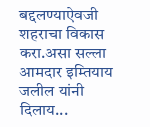बद्दलण्याऐवजी शहराचा विकास करा.असा सल्ला आमदार इम्तियाय जलील यांनी दिलाय...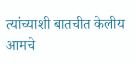त्यांच्याशी बातचीत केलीय आमचे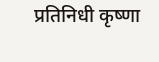प्रतिनिधी कृष्णा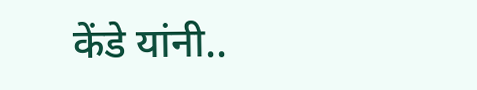केंडे यांनी..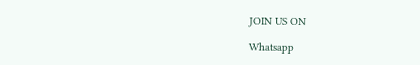JOIN US ON

Whatsapp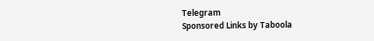Telegram
Sponsored Links by Taboola